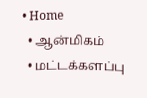• Home
  • ஆன்மிகம்
  • மட்டக்களப்பு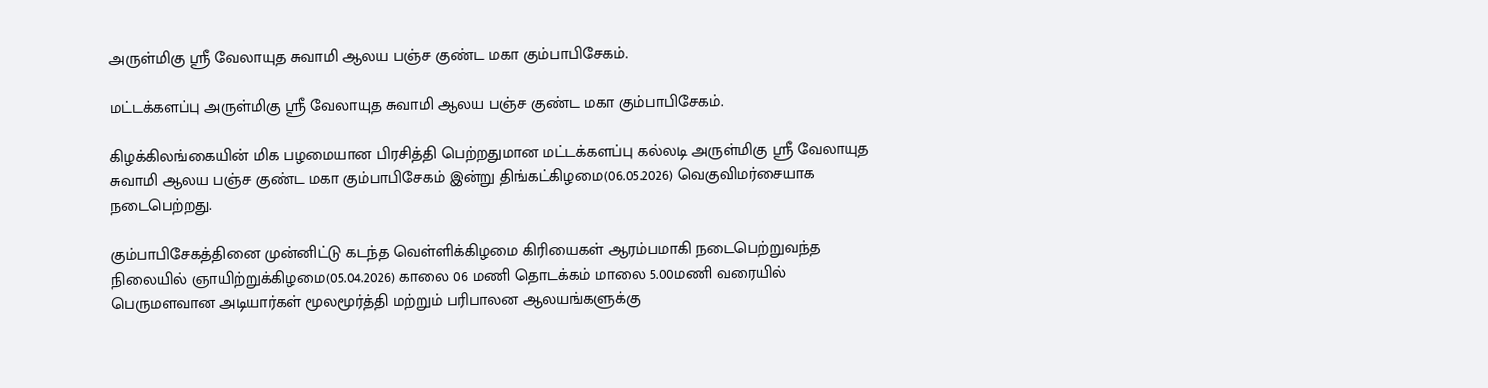அருள்மிகு ஸ்ரீ வேலாயுத சுவாமி ஆலய பஞ்ச குண்ட மகா கும்பாபிசேகம்.

மட்டக்களப்பு அருள்மிகு ஸ்ரீ வேலாயுத சுவாமி ஆலய பஞ்ச குண்ட மகா கும்பாபிசேகம்.

கிழக்கிலங்கையின் மிக பழமையான பிரசித்தி பெற்றதுமான மட்டக்களப்பு கல்லடி அருள்மிகு ஸ்ரீ வேலாயுத சுவாமி ஆலய பஞ்ச குண்ட மகா கும்பாபிசேகம் இன்று திங்கட்கிழமை(06.05.2026) வெகுவிமர்சையாக நடைபெற்றது.

கும்பாபிசேகத்தினை முன்னிட்டு கடந்த வெள்ளிக்கிழமை கிரியைகள் ஆரம்பமாகி நடைபெற்றுவந்த நிலையில் ஞாயிற்றுக்கிழமை(05.04.2026) காலை 06 மணி தொடக்கம் மாலை 5.00மணி வரையில் பெருமளவான அடியார்கள் மூலமூர்த்தி மற்றும் பரிபாலன ஆலயங்களுக்கு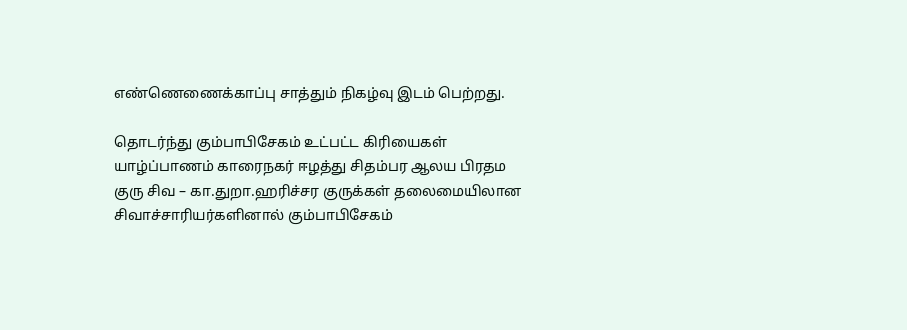எண்ணெணைக்காப்பு சாத்தும் நிகழ்வு இடம் பெற்றது.

தொடர்ந்து கும்பாபிசேகம் உட்பட்ட கிரியைகள் யாழ்ப்பாணம் காரைநகர் ஈழத்து சிதம்பர ஆலய பிரதம குரு சிவ – கா.துறா.ஹரிச்சர குருக்கள் தலைமையிலான சிவாச்சாரியர்களினால் கும்பாபிசேகம்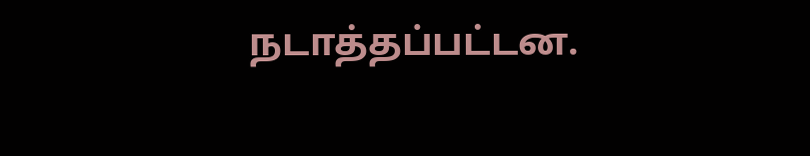நடாத்தப்பட்டன.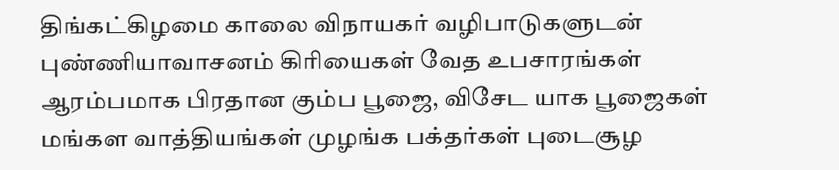திங்கட்கிழமை காலை விநாயகர் வழிபாடுகளுடன் புண்ணியாவாசனம் கிரியைகள் வேத உபசாரங்கள் ஆரம்பமாக பிரதான கும்ப பூஜை, விசேட யாக பூஜைகள் மங்கள வாத்தியங்கள் முழங்க பக்தர்கள் புடைசூழ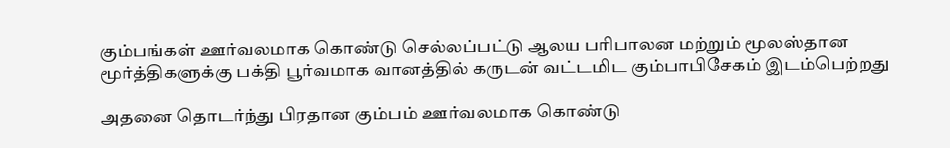கும்பங்கள் ஊர்வலமாக கொண்டு செல்லப்பட்டு ஆலய பரிபாலன மற்றும் மூலஸ்தான மூர்த்திகளுக்கு பக்தி பூர்வமாக வானத்தில் கருடன் வட்டமிட கும்பாபிசேகம் இடம்பெற்றது

அதனை தொடர்ந்து பிரதான கும்பம் ஊர்வலமாக கொண்டு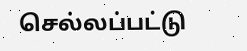செல்லப்பட்டு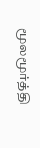மூலமூர்த்தி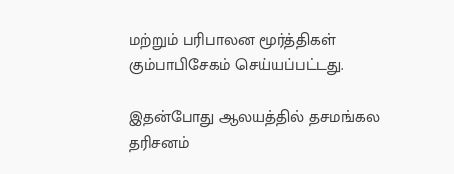மற்றும் பரிபாலன மூர்த்திகள் கும்பாபிசேகம் செய்யப்பட்டது.

இதன்போது ஆலயத்தில் தசமங்கல தரிசனம்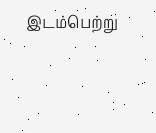இடம்பெற்று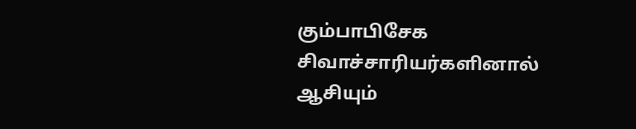கும்பாபிசேக சிவாச்சாரியர்களினால் ஆசியும்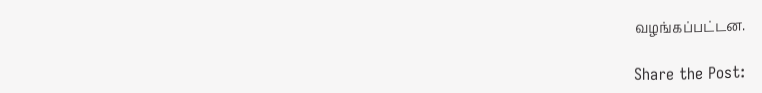வழங்கப்பட்டன.

Share the Post: